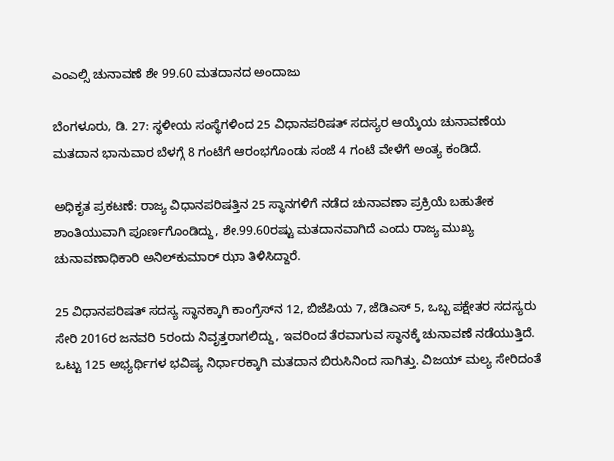ಎಂಎಲ್ಸಿ ಚುನಾವಣೆ ಶೇ 99.60 ಮತದಾನದ ಅಂದಾಜು

ಬೆಂಗಳೂರು, ಡಿ. 27: ಸ್ಥಳೀಯ ಸಂಸ್ಥೆಗಳಿಂದ 25 ವಿಧಾನಪರಿಷತ್ ಸದಸ್ಯರ ಆಯ್ಕೆಯ ಚುನಾವಣೆಯ ಮತದಾನ ಭಾನುವಾರ ಬೆಳಗ್ಗೆ 8 ಗಂಟೆಗೆ ಆರಂಭಗೊಂಡು ಸಂಜೆ 4 ಗಂಟೆ ವೇಳೆಗೆ ಅಂತ್ಯ ಕಂಡಿದೆ.

ಅಧಿಕೃತ ಪ್ರಕಟಣೆ: ರಾಜ್ಯ ವಿಧಾನಪರಿಷತ್ತಿನ 25 ಸ್ಥಾನಗಳಿಗೆ ನಡೆದ ಚುನಾವಣಾ ಪ್ರಕ್ರಿಯೆ ಬಹುತೇಕ ಶಾಂತಿಯುವಾಗಿ ಪೂರ್ಣಗೊಂಡಿದ್ದು, ಶೇ.99.60ರಷ್ಟು ಮತದಾನವಾಗಿದೆ ಎಂದು ರಾಜ್ಯ ಮುಖ್ಯ ಚುನಾವಣಾಧಿಕಾರಿ ಅನಿಲ್‌ಕುಮಾರ್ ಝಾ ತಿಳಿಸಿದ್ದಾರೆ.

25 ವಿಧಾನಪರಿಷತ್ ಸದಸ್ಯ ಸ್ಥಾನಕ್ಕಾಗಿ ಕಾಂಗ್ರೆಸ್‌ನ 12, ಬಿಜೆಪಿಯ 7, ಜೆಡಿಎಸ್‌ 5, ಒಬ್ಬ ಪಕ್ಷೇತರ ಸದಸ್ಯರು ಸೇರಿ 2016ರ ಜನವರಿ 5ರಂದು ನಿವೃತ್ತರಾಗಲಿದ್ದು, ಇವರಿಂದ ತೆರವಾಗುವ ಸ್ಥಾನಕ್ಕೆ ಚುನಾವಣೆ ನಡೆಯುತ್ತಿದೆ. ಒಟ್ಟು 125 ಅಭ್ಯರ್ಥಿಗಳ ಭವಿಷ್ಯ ನಿರ್ಧಾರಕ್ಕಾಗಿ ಮತದಾನ ಬಿರುಸಿನಿಂದ ಸಾಗಿತ್ತು. ವಿಜಯ್ ಮಲ್ಯ ಸೇರಿದಂತೆ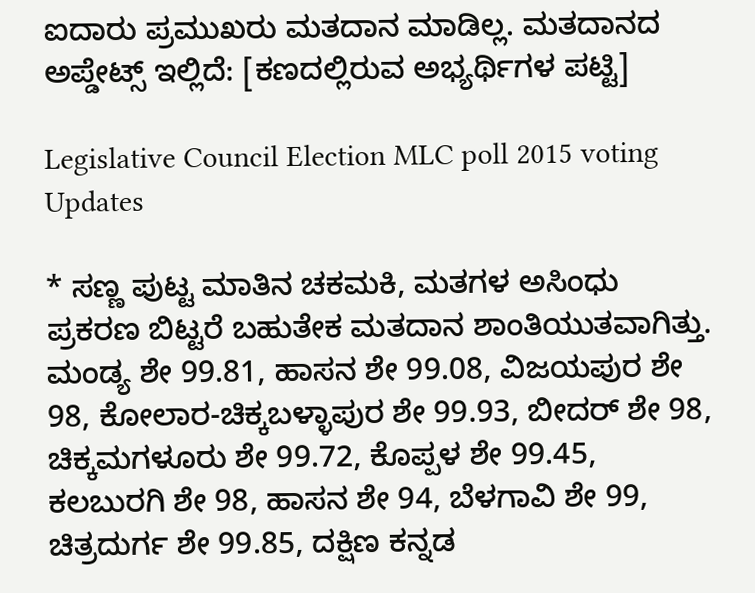ಐದಾರು ಪ್ರಮುಖರು ಮತದಾನ ಮಾಡಿಲ್ಲ. ಮತದಾನದ ಅಪ್ಡೇಟ್ಸ್ ಇಲ್ಲಿದೆ: [ಕಣದಲ್ಲಿರುವ ಅಭ್ಯರ್ಥಿಗಳ ಪಟ್ಟಿ]

Legislative Council Election MLC poll 2015 voting Updates

* ಸಣ್ಣ ಪುಟ್ಟ ಮಾತಿನ ಚಕಮಕಿ, ಮತಗಳ ಅಸಿಂಧು ಪ್ರಕರಣ ಬಿಟ್ಟರೆ ಬಹುತೇಕ ಮತದಾನ ಶಾಂತಿಯುತವಾಗಿತ್ತು. ಮಂಡ್ಯ ಶೇ 99.81, ಹಾಸನ ಶೇ 99.08, ವಿಜಯಪುರ ಶೇ 98, ಕೋಲಾರ-ಚಿಕ್ಕಬಳ್ಳಾಪುರ ಶೇ 99.93, ಬೀದರ್ ಶೇ 98, ಚಿಕ್ಕಮಗಳೂರು ಶೇ 99.72, ಕೊಪ್ಪಳ ಶೇ 99.45, ಕಲಬುರಗಿ ಶೇ 98, ಹಾಸನ ಶೇ 94, ಬೆಳಗಾವಿ ಶೇ 99, ಚಿತ್ರದುರ್ಗ ಶೇ 99.85, ದಕ್ಷಿಣ ಕನ್ನಡ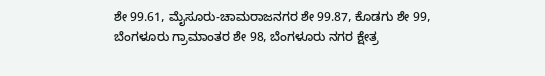ಶೇ 99.61, ಮೈಸೂರು-ಚಾಮರಾಜನಗರ ಶೇ 99.87, ಕೊಡಗು ಶೇ 99, ಬೆಂಗಳೂರು ಗ್ರಾಮಾಂತರ ಶೇ 98, ಬೆಂಗಳೂರು ನಗರ ಕ್ಷೇತ್ರ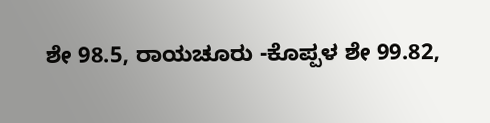ಶೇ 98.5, ರಾಯಚೂರು -ಕೊಪ್ಪಳ ಶೇ 99.82,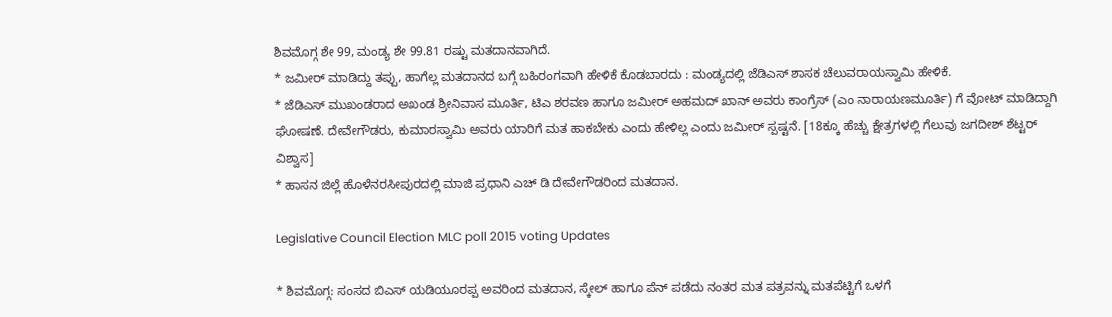ಶಿವಮೊಗ್ಗ ಶೇ 99, ಮಂಡ್ಯ ಶೇ 99.81 ರಷ್ಟು ಮತದಾನವಾಗಿದೆ.
* ಜಮೀರ್ ಮಾಡಿದ್ದು ತಪ್ಪು, ಹಾಗೆಲ್ಲ ಮತದಾನದ ಬಗ್ಗೆ ಬಹಿರಂಗವಾಗಿ ಹೇಳಿಕೆ ಕೊಡಬಾರದು : ಮಂಡ್ಯದಲ್ಲಿ ಜೆಡಿಎಸ್ ಶಾಸಕ ಚೆಲುವರಾಯಸ್ವಾಮಿ ಹೇಳಿಕೆ.
* ಜೆಡಿಎಸ್ ಮುಖಂಡರಾದ ಅಖಂಡ ಶ್ರೀನಿವಾಸ ಮೂರ್ತಿ, ಟಿಎ ಶರವಣ ಹಾಗೂ ಜಮೀರ್ ಅಹಮದ್ ಖಾನ್ ಅವರು ಕಾಂಗ್ರೆಸ್ (ಎಂ ನಾರಾಯಣಮೂರ್ತಿ) ಗೆ ವೋಟ್ ಮಾಡಿದ್ದಾಗಿ ಘೋಷಣೆ. ದೇವೇಗೌಡರು, ಕುಮಾರಸ್ವಾಮಿ ಅವರು ಯಾರಿಗೆ ಮತ ಹಾಕಬೇಕು ಎಂದು ಹೇಳಿಲ್ಲ ಎಂದು ಜಮೀರ್ ಸ್ಪಷ್ಟನೆ. [18ಕ್ಕೂ ಹೆಚ್ಚು ಕ್ಷೇತ್ರಗಳಲ್ಲಿ ಗೆಲುವು ಜಗದೀಶ್ ಶೆಟ್ಟರ್ ವಿಶ್ವಾಸ]
* ಹಾಸನ ಜಿಲ್ಲೆ ಹೊಳೆನರಸೀಪುರದಲ್ಲಿ ಮಾಜಿ ಪ್ರಧಾನಿ ಎಚ್ ಡಿ ದೇವೇಗೌಡರಿಂದ ಮತದಾನ.

Legislative Council Election MLC poll 2015 voting Updates

* ಶಿವಮೊಗ್ಗ: ಸಂಸದ ಬಿಎಸ್ ಯಡಿಯೂರಪ್ಪ ಅವರಿಂದ ಮತದಾನ, ಸ್ಕೇಲ್ ಹಾಗೂ ಪೆನ್ ಪಡೆದು ನಂತರ ಮತ ಪತ್ರವನ್ನು ಮತಪೆಟ್ಟಿಗೆ ಒಳಗೆ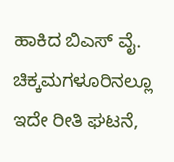ಹಾಕಿದ ಬಿಎಸ್ ವೈ. ಚಿಕ್ಕಮಗಳೂರಿನಲ್ಲೂ ಇದೇ ರೀತಿ ಘಟನೆ,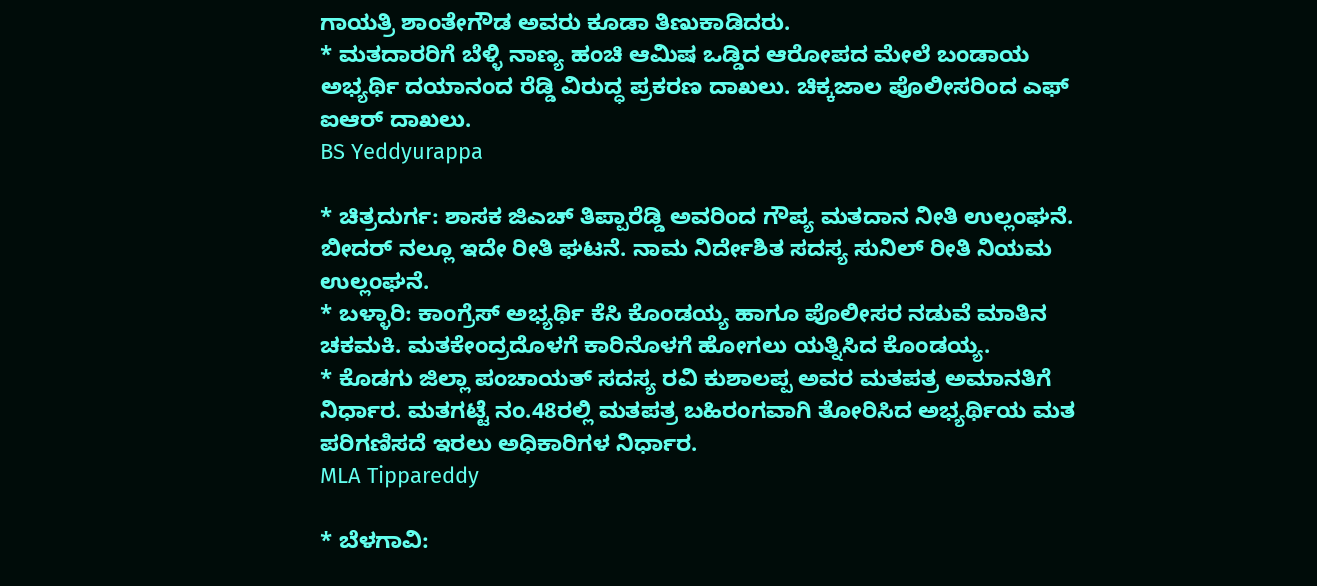ಗಾಯತ್ರಿ ಶಾಂತೇಗೌಡ ಅವರು ಕೂಡಾ ತಿಣುಕಾಡಿದರು.
* ಮತದಾರರಿಗೆ ಬೆಳ್ಳಿ ನಾಣ್ಯ ಹಂಚಿ ಆಮಿಷ ಒಡ್ಡಿದ ಆರೋಪದ ಮೇಲೆ ಬಂಡಾಯ ಅಭ್ಯರ್ಥಿ ದಯಾನಂದ ರೆಡ್ಡಿ ವಿರುದ್ಧ ಪ್ರಕರಣ ದಾಖಲು. ಚಿಕ್ಕಜಾಲ ಪೊಲೀಸರಿಂದ ಎಫ್ ಐಆರ್ ದಾಖಲು.
BS Yeddyurappa

* ಚಿತ್ರದುರ್ಗ: ಶಾಸಕ ಜಿಎಚ್ ತಿಪ್ಪಾರೆಡ್ಡಿ ಅವರಿಂದ ಗೌಪ್ಯ ಮತದಾನ ನೀತಿ ಉಲ್ಲಂಘನೆ. ಬೀದರ್ ನಲ್ಲೂ ಇದೇ ರೀತಿ ಘಟನೆ. ನಾಮ ನಿರ್ದೇಶಿತ ಸದಸ್ಯ ಸುನಿಲ್ ರೀತಿ ನಿಯಮ ಉಲ್ಲಂಘನೆ.
* ಬಳ್ಳಾರಿ: ಕಾಂಗ್ರೆಸ್ ಅಭ್ಯರ್ಥಿ ಕೆಸಿ ಕೊಂಡಯ್ಯ ಹಾಗೂ ಪೊಲೀಸರ ನಡುವೆ ಮಾತಿನ ಚಕಮಕಿ. ಮತಕೇಂದ್ರದೊಳಗೆ ಕಾರಿನೊಳಗೆ ಹೋಗಲು ಯತ್ನಿಸಿದ ಕೊಂಡಯ್ಯ.
* ಕೊಡಗು ಜಿಲ್ಲಾ ಪಂಚಾಯತ್ ಸದಸ್ಯ ರವಿ ಕುಶಾಲಪ್ಪ ಅವರ ಮತಪತ್ರ ಅಮಾನತಿಗೆ ನಿರ್ಧಾರ. ಮತಗಟ್ಟೆ ನಂ.48ರಲ್ಲಿ ಮತಪತ್ರ ಬಹಿರಂಗವಾಗಿ ತೋರಿಸಿದ ಅಭ್ಯರ್ಥಿಯ ಮತ ಪರಿಗಣಿಸದೆ ಇರಲು ಅಧಿಕಾರಿಗಳ ನಿರ್ಧಾರ.
MLA Tippareddy

* ಬೆಳಗಾವಿ: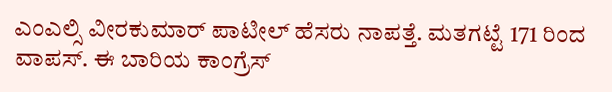ಎಂಎಲ್ಸಿ ವೀರಕುಮಾರ್ ಪಾಟೀಲ್ ಹೆಸರು ನಾಪತ್ತೆ. ಮತಗಟ್ಟೆ 171 ರಿಂದ ವಾಪಸ್. ಈ ಬಾರಿಯ ಕಾಂಗ್ರೆಸ್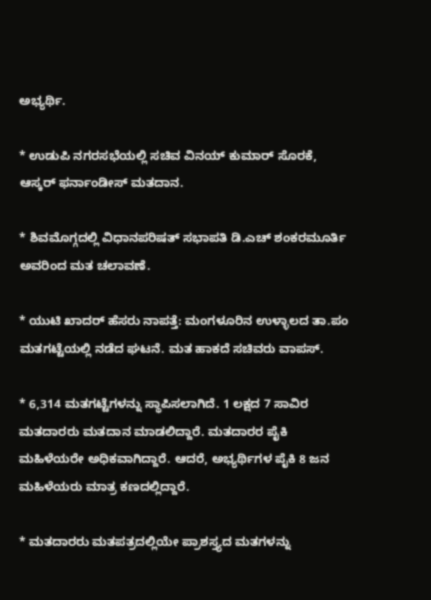ಅಭ್ಯರ್ಥಿ.

* ಉಡುಪಿ ನಗರಸಭೆಯಲ್ಲಿ ಸಚಿವ ವಿನಯ್ ಕುಮಾರ್ ಸೊರಕೆ, ಆಸ್ಕರ್ ಫರ್ನಾಂಡೀಸ್ ಮತದಾನ.

* ಶಿವಮೊಗ್ಗದಲ್ಲಿ ವಿಧಾನಪರಿಷತ್ ಸಭಾಪತಿ ಡಿ.ಎಚ್ ಶಂಕರಮೂರ್ತಿ ಅವರಿಂದ ಮತ ಚಲಾವಣೆ.

* ಯುಟಿ ಖಾದರ್ ಹೆಸರು ನಾಪತ್ತೆ: ಮಂಗಳೂರಿನ ಉಳ್ಳಾಲದ ತಾ.ಪಂ ಮತಗಟ್ಟೆಯಲ್ಲಿ ನಡೆದ ಘಟನೆ. ಮತ ಹಾಕದೆ ಸಚಿವರು ವಾಪಸ್.

* 6,314 ಮತಗಟ್ಟೆಗಳನ್ನು ಸ್ಥಾಪಿಸಲಾಗಿದೆ. 1 ಲಕ್ಷದ 7 ಸಾವಿರ ಮತದಾರರು ಮತದಾನ ಮಾಡಲಿದ್ದಾರೆ. ಮತದಾರರ ಪೈಕಿ ಮಹಿಳೆಯರೇ ಅಧಿಕವಾಗಿದ್ದಾರೆ. ಆದರೆ, ಅಭ್ಯರ್ಥಿಗಳ ಪೈಕಿ 8 ಜನ ಮಹಿಳೆಯರು ಮಾತ್ರ ಕಣದಲ್ಲಿದ್ದಾರೆ.

* ಮತದಾರರು ಮತಪತ್ರದಲ್ಲಿಯೇ ಪ್ರಾಶಸ್ತ್ಯದ ಮತಗಳನ್ನು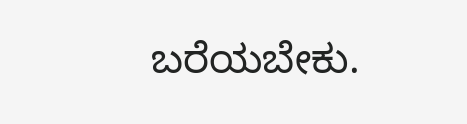ಬರೆಯಬೇಕು.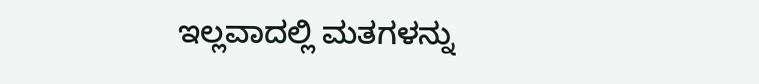ಇಲ್ಲವಾದಲ್ಲಿ ಮತಗಳನ್ನು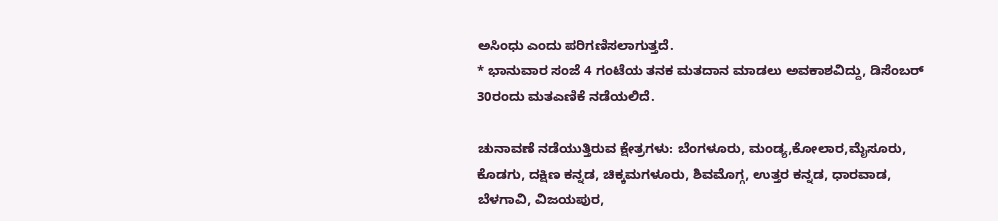ಅಸಿಂಧು ಎಂದು ಪರಿಗಣಿಸಲಾಗುತ್ತದೆ.
* ಭಾನುವಾರ ಸಂಜೆ 4 ಗಂಟೆಯ ತನಕ ಮತದಾನ ಮಾಡಲು ಅವಕಾಶವಿದ್ದು, ಡಿಸೆಂಬರ್ 30ರಂದು ಮತಎಣಿಕೆ ನಡೆಯಲಿದೆ.

ಚುನಾವಣೆ ನಡೆಯುತ್ತಿರುವ ಕ್ಷೇತ್ರಗಳು: ಬೆಂಗಳೂರು, ಮಂಡ್ಯ,ಕೋಲಾರ,ಮೈಸೂರು, ಕೊಡಗು, ದಕ್ಷಿಣ ಕನ್ನಡ, ಚಿಕ್ಕಮಗಳೂರು, ಶಿವಮೊಗ್ಗ, ಉತ್ತರ ಕನ್ನಡ, ಧಾರವಾಡ, ಬೆಳಗಾವಿ, ವಿಜಯಪುರ,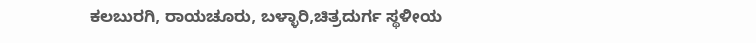ಕಲಬುರಗಿ, ರಾಯಚೂರು, ಬಳ್ಳಾರಿ,ಚಿತ್ರದುರ್ಗ ಸ್ಥಳೀಯ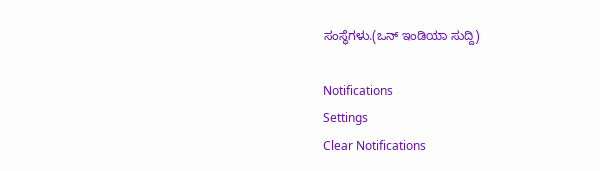ಸಂಸ್ಥೆಗಳು.(ಒನ್ ಇಂಡಿಯಾ ಸುದ್ದಿ)

Notifications
Settings
Clear Notifications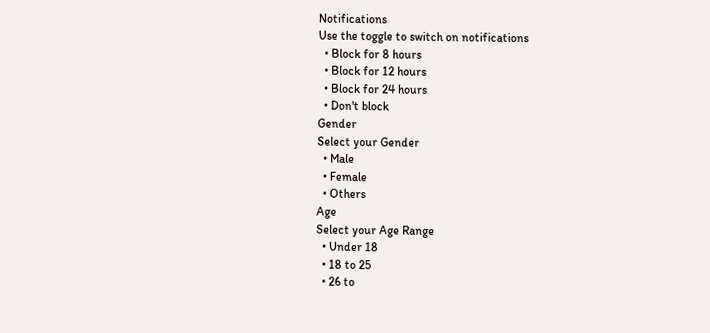Notifications
Use the toggle to switch on notifications
  • Block for 8 hours
  • Block for 12 hours
  • Block for 24 hours
  • Don't block
Gender
Select your Gender
  • Male
  • Female
  • Others
Age
Select your Age Range
  • Under 18
  • 18 to 25
  • 26 to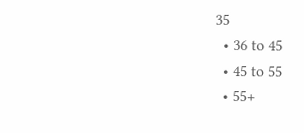35
  • 36 to 45
  • 45 to 55
  • 55+